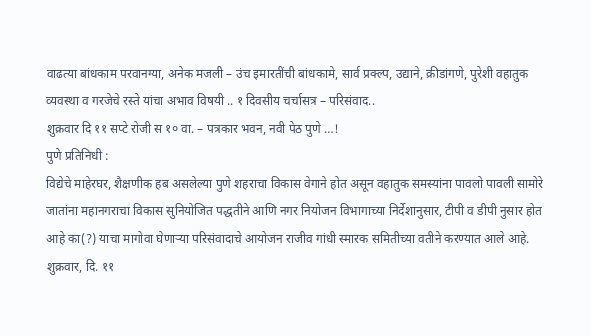वाढत्या बांधकाम परवानग्या, अनेक मजली – उंच इमारतींची बांधकामे, सार्व प्रक्ल्प, उद्याने, क्रीडांगणे, पुरेशी वहातुक व्यवस्था व गरजेचे रस्ते यांचा अभाव विषयी .. १ दिवसीय चर्चासत्र – परिसंवाद..
शुक्रवार दि ११ सप्टे रोजी स १० वा. – पत्रकार भवन, नवी पेठ पुणे …!
पुणे प्रतिनिधी :
विद्येचे माहेरघर, शैक्षणीक हब असलेल्या पुणे शहराचा विकास वेगाने होत असून वहातुक समस्यांना पावलो पावली सामोरे जातांना महानगराचा विकास सुनियोजित पद्धतीने आणि नगर नियोजन विभागाच्या निर्देशानुसार, टीपी व डीपी नुसार होत आहे का(?) याचा मागोवा घेणाऱ्या परिसंवादाचे आयोजन राजीव गांधी स्मारक समितीच्या वतीने करण्यात आले आहे. शुक्रवार, दि. ११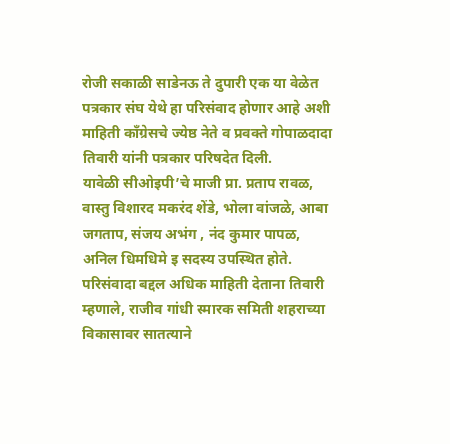रोजी सकाळी साडेनऊ ते दुपारी एक या वेळेत पत्रकार संघ येथे हा परिसंवाद होणार आहे अशी माहिती काँग्रेसचे ज्येष्ठ नेते व प्रवक्ते गोपाळदादा तिवारी यांनी पत्रकार परिषदेत दिली.
यावेळी सीओइपी’चे माजी प्रा. प्रताप रावळ, वास्तु विशारद मकरंद शेंडे, भोला वांजळे, आबा जगताप, संजय अभंग , नंद कुमार पापळ, अनिल धिमधिमे इ सदस्य उपस्थित होते.
परिसंवादा बद्दल अधिक माहिती देताना तिवारी म्हणाले, राजीव गांधी स्मारक समिती शहराच्या विकासावर सातत्याने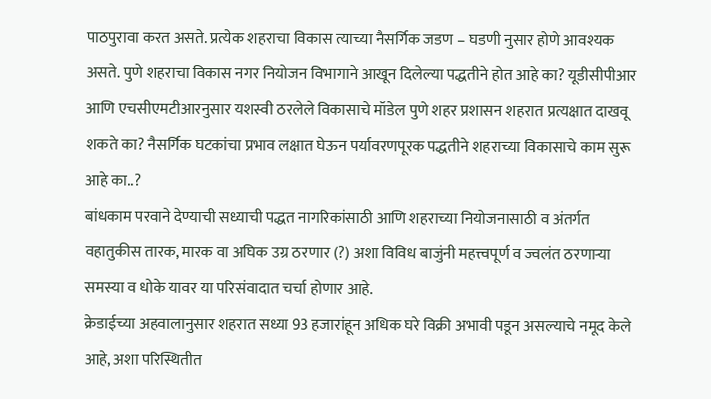पाठपुरावा करत असते. प्रत्येक शहराचा विकास त्याच्या नैसर्गिक जडण – घडणी नुसार होणे आवश्यक असते. पुणे शहराचा विकास नगर नियोजन विभागाने आखून दिलेल्या पद्धतीने होत आहे का? यूडीसीपीआर आणि एचसीएमटीआरनुसार यशस्वी ठरलेले विकासाचे मॉडेल पुणे शहर प्रशासन शहरात प्रत्यक्षात दाखवू शकते का? नैसर्गिक घटकांचा प्रभाव लक्षात घेऊन पर्यावरणपूरक पद्धतीने शहराच्या विकासाचे काम सुरू आहे का..?
बांधकाम परवाने देण्याची सध्याची पद्धत नागरिकांसाठी आणि शहराच्या नियोजनासाठी व अंतर्गत वहातुकीस तारक, मारक वा अघिक उग्र ठरणार (?) अशा विविध बाजुंनी महत्त्वपूर्ण व ज्वलंत ठरणाऱ्या समस्या व धोके यावर या परिसंवादात चर्चा होणार आहे.
क्रेडाईच्या अहवालानुसार शहरात सध्या 93 हजारांहून अधिक घरे विक्री अभावी पडून असल्याचे नमूद केले आहे, अशा परिस्थितीत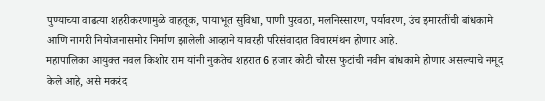पुण्याच्या वाढत्या शहरीकरणामुळे वाहतूक, पायाभूत सुविधा, पाणी पुरवठा, मलनिस्सारण, पर्यावरण, उंच इमारतींची बांधकामे आणि नागरी नियोजनासमोर निर्माण झालेली आव्हाने यावरही परिसंवादात विचारमंथन होणार आहे.
महापालिका आयुक्त नवल किशोर राम यांनी नुकतेच शहरात 6 हजार कोटी चौरस फुटांची नवीन बांधकामे होणार असल्याचे नमूद केले आहे, असे मकरंद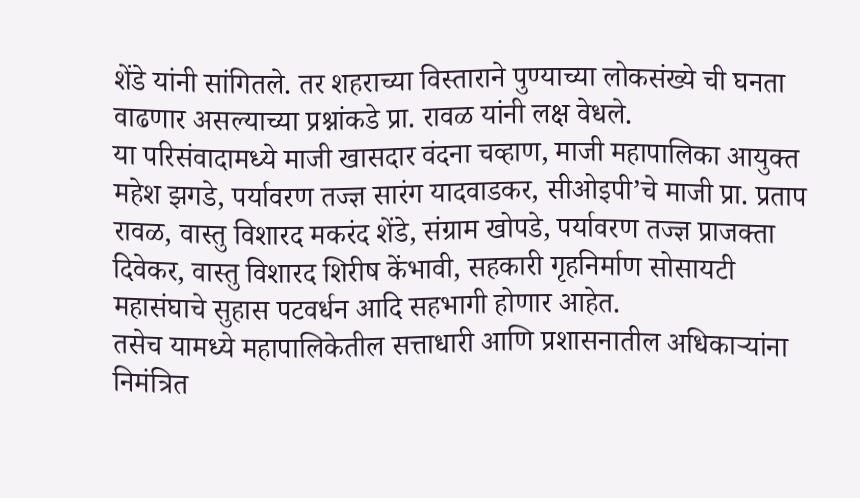शेंडे यांनी सांगितले. तर शहराच्या विस्ताराने पुण्याच्या लोकसंख्ये ची घनता वाढणार असल्याच्या प्रश्नांकडे प्रा. रावळ यांनी लक्ष वेधले.
या परिसंवादामध्ये माजी खासदार वंदना चव्हाण, माजी महापालिका आयुक्त महेश झगडे, पर्यावरण तज्ज्ञ सारंग यादवाडकर, सीओइपी’चे माजी प्रा. प्रताप रावळ, वास्तु विशारद मकरंद शेंडे, संग्राम खोपडे, पर्यावरण तज्ज्ञ प्राजक्ता दिवेकर, वास्तु विशारद शिरीष केंभावी, सहकारी गृहनिर्माण सोसायटी महासंघाचे सुहास पटवर्धन आदि सहभागी होणार आहेत.
तसेच यामध्ये महापालिकेतील सत्ताधारी आणि प्रशासनातील अधिकाऱ्यांना निमंत्रित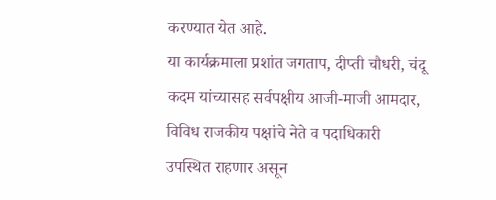करण्यात येत आहे.
या कार्यक्रमाला प्रशांत जगताप, दीप्ती चौधरी, चंदू कदम यांच्यासह सर्वपक्षीय आजी-माजी आमदार, विविध राजकीय पक्षांचे नेते व पदाधिकारी उपस्थित राहणार असून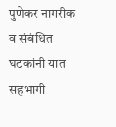पुणेकर नागरीक व संबंधित घटकांनी यात सहभागी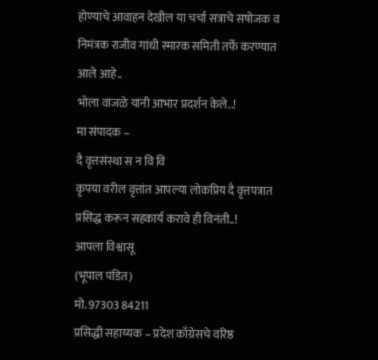होण्याचे आवाहन देखील या चर्चा सत्राचे सषोजक व निमंत्रक राजीव गांधी स्मारक समिती तर्फे करण्यात आले आहे..
भोला वांजळे यांनी आभार प्रदर्शन केले..!
मा संपादक –
दै वृत्तसंस्था स न वि वि
कृपया वरील वृत्तांत आपल्या लोकप्रिय दै वृत्तपत्रात प्रसिद्ध करून सहकार्य करावे ही विनंती..!
आपला विश्वासू
(भूपाल पंडित)
मो. 97303 84211
प्रसिद्धी सहाय्यक – प्रदेश काँग्रेसचे वरिष्ठ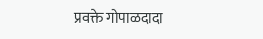प्रवक्ते गोपाळदादा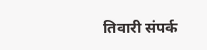तिवारी संपर्क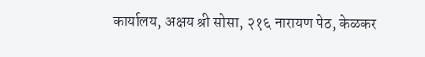कार्यालय, अक्षय श्री सोसा, २१६ नारायण पेठ, केळकर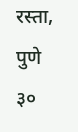रस्ता, पुणे ३०